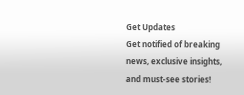Get Updates
Get notified of breaking news, exclusive insights, and must-see stories!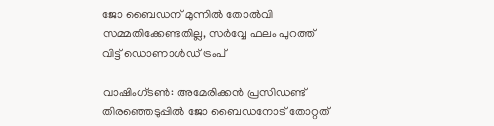ജോ ബൈഡന് മുന്നിൽ തോൽവി സമ്മതിക്കേണ്ടതില്ല, സർവ്വേ ഫലം പുറത്ത് വിട്ട് ഡൊണാൾഡ് ട്രംപ്

വാഷിംഗ്ടണ്‍: അമേരിക്കന്‍ പ്രസിഡണ്ട് തിരഞ്ഞെടുപ്പില്‍ ജോ ബൈഡനോട് തോറ്റത്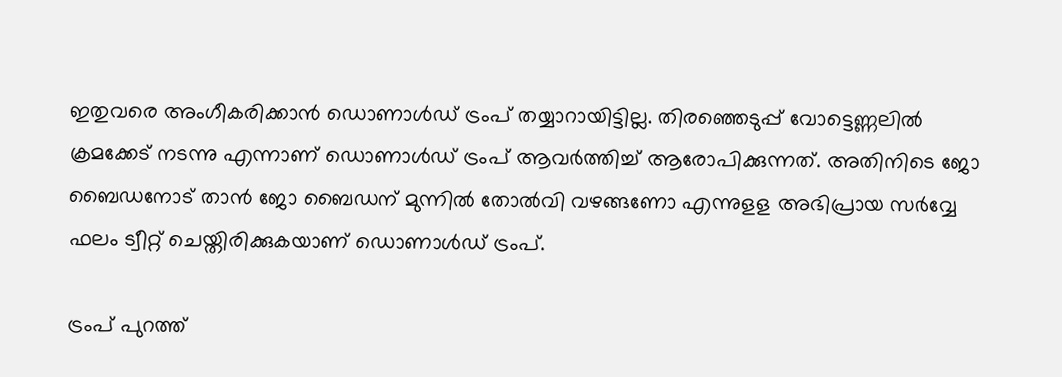ഇതുവരെ അംഗീകരിക്കാന്‍ ഡൊണാള്‍ഡ് ട്രംപ് തയ്യാറായിട്ടില്ല. തിരഞ്ഞെടുപ്പ് വോട്ടെണ്ണലില്‍ ക്രമക്കേട് നടന്നു എന്നാണ് ഡൊണാള്‍ഡ് ട്രംപ് ആവര്‍ത്തിച്ച് ആരോപിക്കുന്നത്. അതിനിടെ ജോ ബൈഡനോട് താന്‍ ജോ ബൈഡന് മുന്നില്‍ തോല്‍വി വഴങ്ങണോ എന്നുളള അഭിപ്രായ സര്‍വ്വേ ഫലം ട്വീറ്റ് ചെയ്തിരിക്കുകയാണ് ഡൊണാള്‍ഡ് ട്രംപ്.

ട്രംപ് പുറത്ത്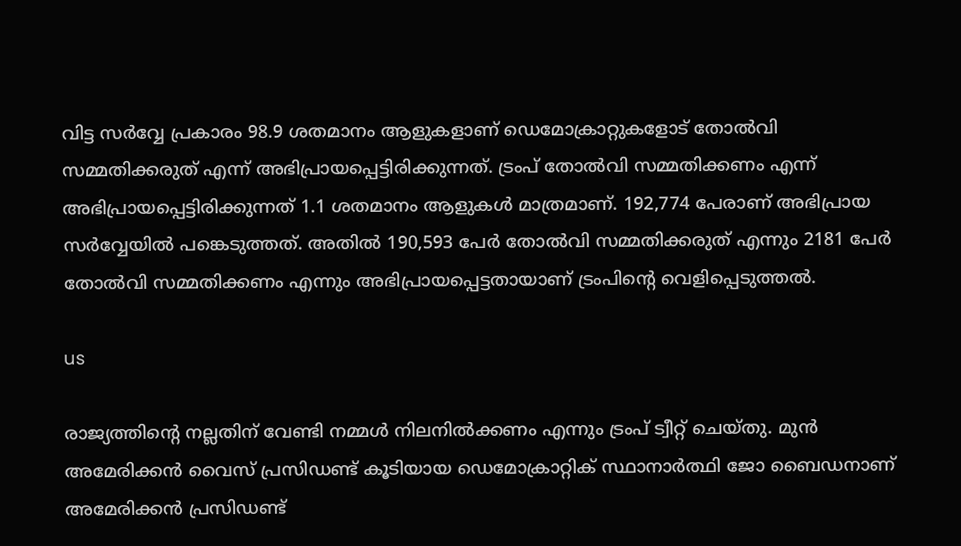വിട്ട സര്‍വ്വേ പ്രകാരം 98.9 ശതമാനം ആളുകളാണ് ഡെമോക്രാറ്റുകളോട് തോല്‍വി സമ്മതിക്കരുത് എന്ന് അഭിപ്രായപ്പെട്ടിരിക്കുന്നത്. ട്രംപ് തോല്‍വി സമ്മതിക്കണം എന്ന് അഭിപ്രായപ്പെട്ടിരിക്കുന്നത് 1.1 ശതമാനം ആളുകള്‍ മാത്രമാണ്. 192,774 പേരാണ് അഭിപ്രായ സര്‍വ്വേയില്‍ പങ്കെടുത്തത്. അതില്‍ 190,593 പേര്‍ തോല്‍വി സമ്മതിക്കരുത് എന്നും 2181 പേര്‍ തോല്‍വി സമ്മതിക്കണം എന്നും അഭിപ്രായപ്പെട്ടതായാണ് ട്രംപിന്റെ വെളിപ്പെടുത്തല്‍.

us

രാജ്യത്തിന്റെ നല്ലതിന് വേണ്ടി നമ്മള്‍ നിലനില്‍ക്കണം എന്നും ട്രംപ് ട്വീറ്റ് ചെയ്തു. മുന്‍ അമേരിക്കന്‍ വൈസ് പ്രസിഡണ്ട് കൂടിയായ ഡെമോക്രാറ്റിക് സ്ഥാനാര്‍ത്ഥി ജോ ബൈഡനാണ് അമേരിക്കന്‍ പ്രസിഡണ്ട്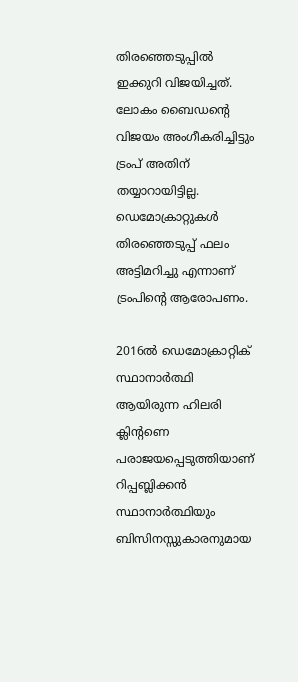തിരഞ്ഞെടുപ്പില്‍ ഇക്കുറി വിജയിച്ചത്. ലോകം ബൈഡന്റെ വിജയം അംഗീകരിച്ചിട്ടും ട്രംപ് അതിന് തയ്യാറായിട്ടില്ല. ഡെമോക്രാറ്റുകള്‍ തിരഞ്ഞെടുപ്പ് ഫലം അട്ടിമറിച്ചു എന്നാണ് ട്രംപിന്റെ ആരോപണം.

2016ല്‍ ഡെമോക്രാറ്റിക് സ്ഥാനാര്‍ത്ഥി ആയിരുന്ന ഹിലരി ക്ലിന്റണെ പരാജയപ്പെടുത്തിയാണ് റിപ്പബ്ലിക്കന്‍ സ്ഥാനാര്‍ത്ഥിയും ബിസിനസ്സുകാരനുമായ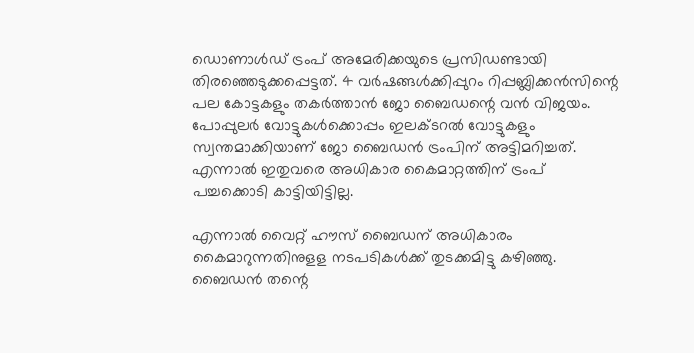ഡൊണാള്‍ഡ് ട്രംപ് അമേരിക്കയുടെ പ്രസിഡണ്ടായി തിരഞ്ഞെടുക്കപ്പെട്ടത്. 4 വര്‍ഷങ്ങള്‍ക്കിപ്പുറം റിപ്പബ്ലിക്കന്‍സിന്റെ പല കോട്ടകളും തകര്‍ത്താന്‍ ജോ ബൈഡന്റെ വന്‍ വിജയം. പോപ്പുലര്‍ വോട്ടുകള്‍ക്കൊപ്പം ഇലക്ടറല്‍ വോട്ടുകളും സ്വന്തമാക്കിയാണ് ജോ ബൈഡന്‍ ട്രംപിന് അട്ടിമറിച്ചത്. എന്നാല്‍ ഇതുവരെ അധികാര കൈമാറ്റത്തിന് ട്രംപ് പച്ചക്കൊടി കാട്ടിയിട്ടില്ല.

എന്നാല്‍ വൈറ്റ് ഹൗസ് ബൈഡന് അധികാരം കൈമാറുന്നതിനുളള നടപടികള്‍ക്ക് തുടക്കമിട്ടു കഴിഞ്ഞു. ബൈഡന്‍ തന്റെ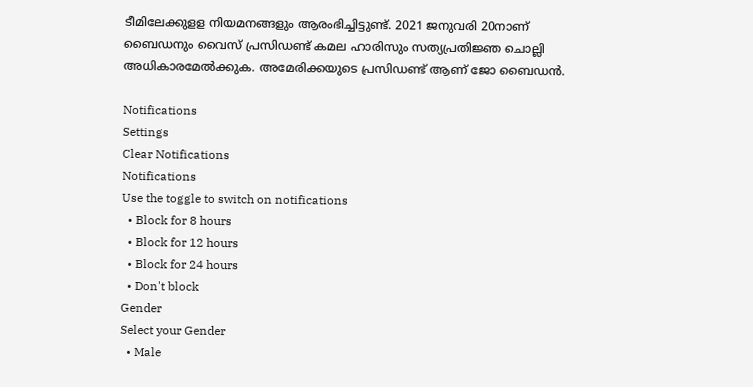ടീമിലേക്കുളള നിയമനങ്ങളും ആരംഭിച്ചിട്ടുണ്ട്. 2021 ജനുവരി 20നാണ് ബൈഡനും വൈസ് പ്രസിഡണ്ട് കമല ഹാരിസും സത്യപ്രതിജ്ഞ ചൊല്ലി അധികാരമേല്‍ക്കുക. അമേരിക്കയുടെ പ്രസിഡണ്ട് ആണ് ജോ ബൈഡൻ.

Notifications
Settings
Clear Notifications
Notifications
Use the toggle to switch on notifications
  • Block for 8 hours
  • Block for 12 hours
  • Block for 24 hours
  • Don't block
Gender
Select your Gender
  • Male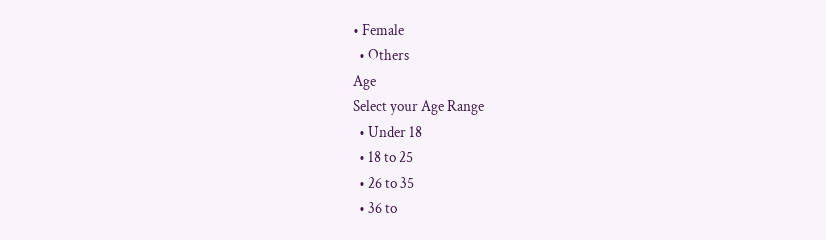• Female
  • Others
Age
Select your Age Range
  • Under 18
  • 18 to 25
  • 26 to 35
  • 36 to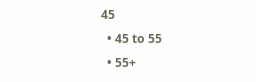45
  • 45 to 55
  • 55+